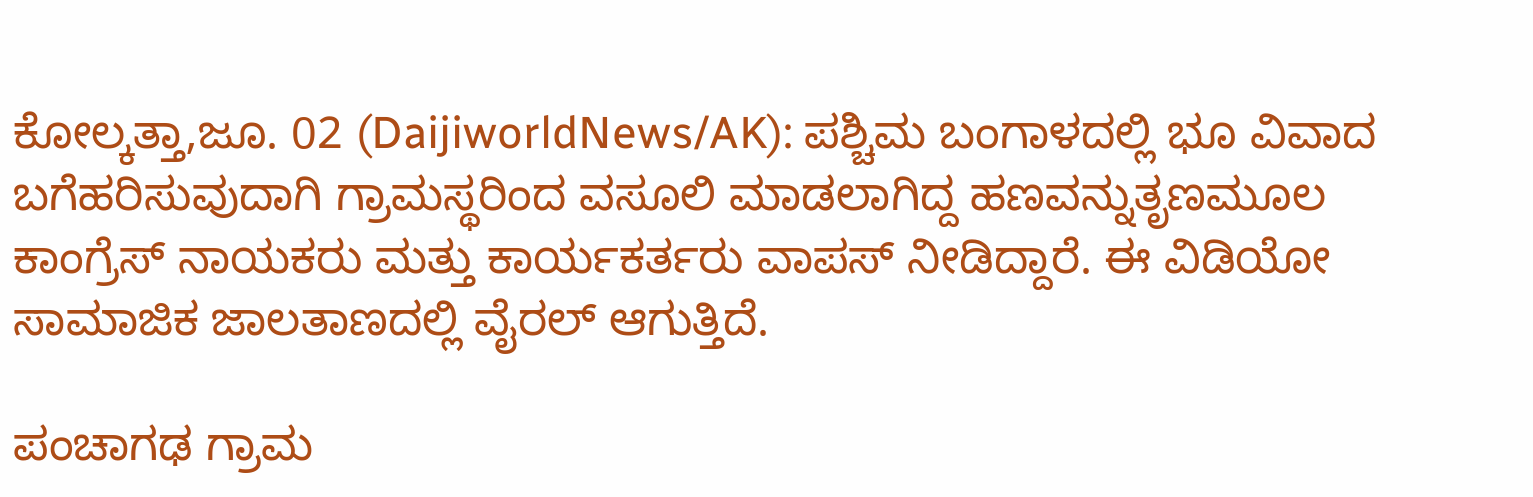ಕೋಲ್ಕತ್ತಾ,ಜೂ. 02 (DaijiworldNews/AK): ಪಶ್ಚಿಮ ಬಂಗಾಳದಲ್ಲಿ ಭೂ ವಿವಾದ ಬಗೆಹರಿಸುವುದಾಗಿ ಗ್ರಾಮಸ್ಥರಿಂದ ವಸೂಲಿ ಮಾಡಲಾಗಿದ್ದ ಹಣವನ್ನುತೃಣಮೂಲ ಕಾಂಗ್ರೆಸ್ ನಾಯಕರು ಮತ್ತು ಕಾರ್ಯಕರ್ತರು ವಾಪಸ್ ನೀಡಿದ್ದಾರೆ. ಈ ವಿಡಿಯೋ ಸಾಮಾಜಿಕ ಜಾಲತಾಣದಲ್ಲಿ ವೈರಲ್ ಆಗುತ್ತಿದೆ.

ಪಂಚಾಗಢ ಗ್ರಾಮ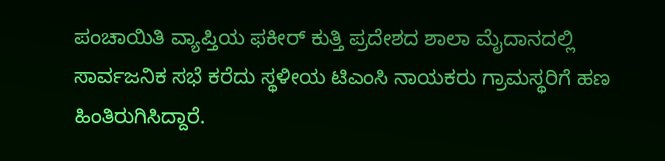ಪಂಚಾಯಿತಿ ವ್ಯಾಪ್ತಿಯ ಫಕೀರ್ ಕುತ್ತಿ ಪ್ರದೇಶದ ಶಾಲಾ ಮೈದಾನದಲ್ಲಿ ಸಾರ್ವಜನಿಕ ಸಭೆ ಕರೆದು ಸ್ಥಳೀಯ ಟಿಎಂಸಿ ನಾಯಕರು ಗ್ರಾಮಸ್ಥರಿಗೆ ಹಣ ಹಿಂತಿರುಗಿಸಿದ್ದಾರೆ.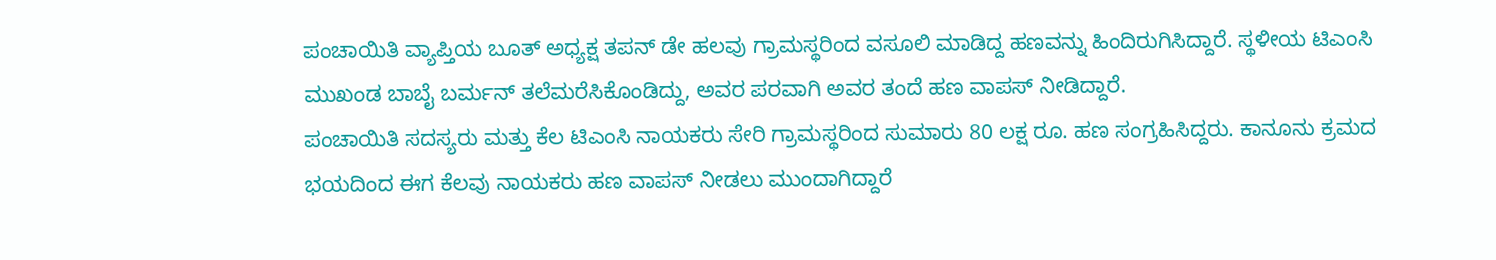ಪಂಚಾಯಿತಿ ವ್ಯಾಪ್ತಿಯ ಬೂತ್ ಅಧ್ಯಕ್ಷ ತಪನ್ ಡೇ ಹಲವು ಗ್ರಾಮಸ್ಥರಿಂದ ವಸೂಲಿ ಮಾಡಿದ್ದ ಹಣವನ್ನು ಹಿಂದಿರುಗಿಸಿದ್ದಾರೆ. ಸ್ಥಳೀಯ ಟಿಎಂಸಿ ಮುಖಂಡ ಬಾಬೈ ಬರ್ಮನ್ ತಲೆಮರೆಸಿಕೊಂಡಿದ್ದು, ಅವರ ಪರವಾಗಿ ಅವರ ತಂದೆ ಹಣ ವಾಪಸ್ ನೀಡಿದ್ದಾರೆ.
ಪಂಚಾಯಿತಿ ಸದಸ್ಯರು ಮತ್ತು ಕೆಲ ಟಿಎಂಸಿ ನಾಯಕರು ಸೇರಿ ಗ್ರಾಮಸ್ಥರಿಂದ ಸುಮಾರು 80 ಲಕ್ಷ ರೂ. ಹಣ ಸಂಗ್ರಹಿಸಿದ್ದರು. ಕಾನೂನು ಕ್ರಮದ ಭಯದಿಂದ ಈಗ ಕೆಲವು ನಾಯಕರು ಹಣ ವಾಪಸ್ ನೀಡಲು ಮುಂದಾಗಿದ್ದಾರೆ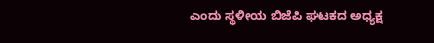ಎಂದು ಸ್ಥಳೀಯ ಬಿಜೆಪಿ ಘಟಕದ ಅಧ್ಯಕ್ಷ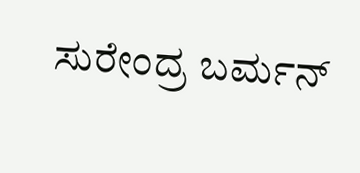ಸುರೇಂದ್ರ ಬರ್ಮನ್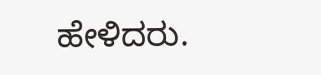ಹೇಳಿದರು.